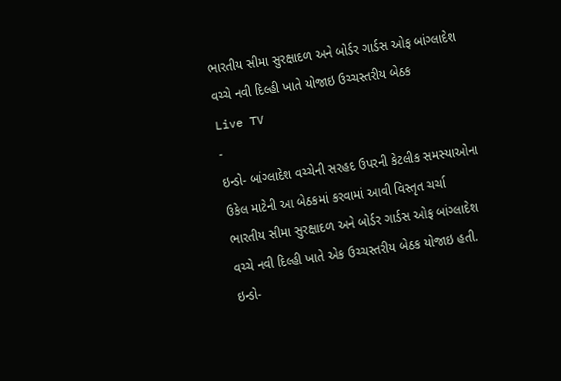ભારતીય સીમા સુરક્ષાદળ અને બોર્ડર ગાર્ડસ ઓફ બાંગ્લાદેશ વચ્ચે નવી દિલ્હી ખાતે યોજાઇ ઉચ્ચસ્તરીય બેઠક
Live TV
-
ઇન્ડો- બાંગ્લાદેશ વચ્ચેની સરહદ ઉપરની કેટલીક સમસ્યાઓના ઉકેલ માટેની આ બેઠકમાં કરવામાં આવી વિસ્તૃત ચર્ચા
ભારતીય સીમા સુરક્ષાદળ અને બોર્ડર ગાર્ડસ ઓફ બાંગ્લાદેશ વચ્ચે નવી દિલ્હી ખાતે એક ઉચ્ચસ્તરીય બેઠક યોજાઇ હતી. ઇન્ડો-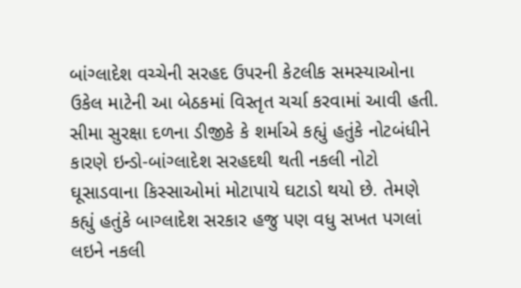બાંગ્લાદેશ વચ્ચેની સરહદ ઉપરની કેટલીક સમસ્યાઓના ઉકેલ માટેની આ બેઠકમાં વિસ્તૃત ચર્ચા કરવામાં આવી હતી. સીમા સુરક્ષા દળના ડીજીકે કે શર્માએ કહ્યું હતુંકે નોટબંધીને કારણે ઇન્ડો-બાંગ્લાદેશ સરહદથી થતી નકલી નોટો ઘૂસાડવાના કિસ્સાઓમાં મોટાપાયે ઘટાડો થયો છે. તેમણે કહ્યું હતુંકે બાગ્લાદેશ સરકાર હજુ પણ વધુ સખત પગલાં લઇને નકલી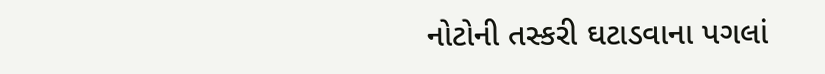નોટોની તસ્કરી ઘટાડવાના પગલાં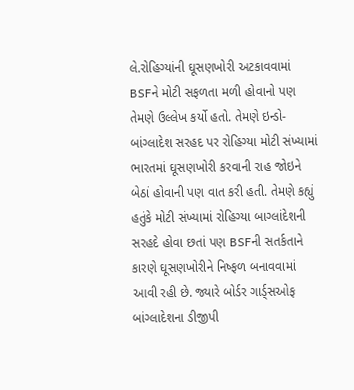લે.રોહિગ્યાંની ઘૂસણખોરી અટકાવવામાં BSFને મોટી સફળતા મળી હોવાનો પણ તેમણે ઉલ્લેખ કર્યો હતો. તેમણે ઇન્ડો-બાંગ્લાદેશ સરહદ પર રોહિગ્યા મોટી સંખ્યામાં ભારતમાં ઘૂસણખોરી કરવાની રાહ જોઇને બેઠાં હોવાની પણ વાત કરી હતી. તેમણે કહ્યું હતુંકે મોટી સંખ્યામાં રોહિગ્યા બાગ્લાંદેશની સરહદે હોવા છતાં પણ BSFની સતર્કતાને કારણે ઘૂસણખોરીને નિષ્ફળ બનાવવામાં આવી રહી છે. જ્યારે બોર્ડર ગાર્ડ્સઓફ બાંગ્લાદેશના ડીજીપી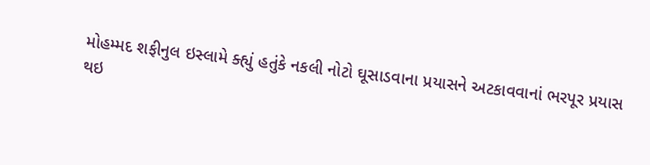મોહમ્મદ શફીનુલ ઇસ્લામે ક્હ્યું હતુંકે નકલી નોટો ઘૂસાડવાના પ્રયાસને અટકાવવાનાં ભરપૂર પ્રયાસ થઇ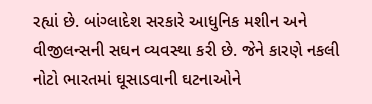રહ્યાં છે. બાંગ્લાદેશ સરકારે આધુનિક મશીન અને વીજીલન્સની સઘન વ્યવસ્થા કરી છે. જેને કારણે નકલી નોટો ભારતમાં ઘૂસાડવાની ઘટનાઓને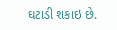ઘટાડી શકાઇ છે.